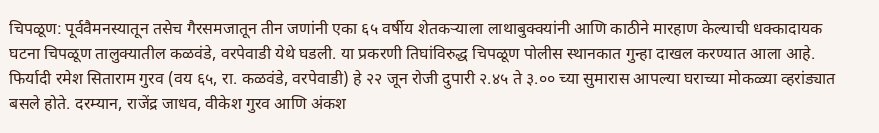चिपळूण: पूर्ववैमनस्यातून तसेच गैरसमजातून तीन जणांनी एका ६५ वर्षीय शेतकऱ्याला लाथाबुक्क्यांनी आणि काठीने मारहाण केल्याची धक्कादायक घटना चिपळूण तालुक्यातील कळवंडे, वरपेवाडी येथे घडली. या प्रकरणी तिघांविरुद्ध चिपळूण पोलीस स्थानकात गुन्हा दाखल करण्यात आला आहे.
फिर्यादी रमेश सिताराम गुरव (वय ६५, रा. कळवंडे, वरपेवाडी) हे २२ जून रोजी दुपारी २.४५ ते ३.०० च्या सुमारास आपल्या घराच्या मोकळ्या व्हरांड्यात बसले होते. दरम्यान, राजेंद्र जाधव, वीकेश गुरव आणि अंकश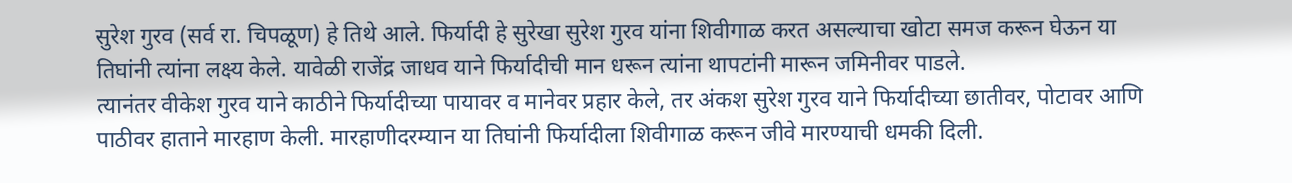सुरेश गुरव (सर्व रा. चिपळूण) हे तिथे आले. फिर्यादी हे सुरेखा सुरेश गुरव यांना शिवीगाळ करत असल्याचा खोटा समज करून घेऊन या तिघांनी त्यांना लक्ष्य केले. यावेळी राजेंद्र जाधव याने फिर्यादीची मान धरून त्यांना थापटांनी मारून जमिनीवर पाडले.
त्यानंतर वीकेश गुरव याने काठीने फिर्यादीच्या पायावर व मानेवर प्रहार केले, तर अंकश सुरेश गुरव याने फिर्यादीच्या छातीवर, पोटावर आणि पाठीवर हाताने मारहाण केली. मारहाणीदरम्यान या तिघांनी फिर्यादीला शिवीगाळ करून जीवे मारण्याची धमकी दिली.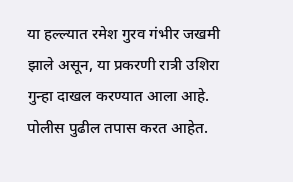या हल्ल्यात रमेश गुरव गंभीर जखमी झाले असून, या प्रकरणी रात्री उशिरा गुन्हा दाखल करण्यात आला आहे. पोलीस पुढील तपास करत आहेत.